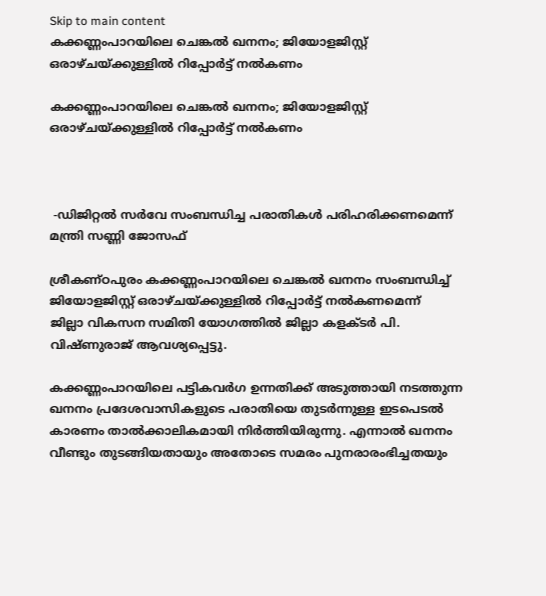Skip to main content
കക്കണ്ണംപാറയിലെ ചെങ്കൽ ഖനനം; ജിയോളജിസ്റ്റ് ഒരാഴ്ചയ്ക്കുള്ളിൽ റിപ്പോർട്ട് നൽകണം

കക്കണ്ണംപാറയിലെ ചെങ്കൽ ഖനനം; ജിയോളജിസ്റ്റ് ഒരാഴ്ചയ്ക്കുള്ളിൽ റിപ്പോർട്ട് നൽകണം



 -ഡിജിറ്റൽ സർവേ സംബന്ധിച്ച പരാതികൾ പരിഹരിക്കണമെന്ന് മന്ത്രി സണ്ണി ജോസഫ്

ശ്രീകണ്ഠപുരം കക്കണ്ണംപാറയിലെ ചെങ്കൽ ഖനനം സംബന്ധിച്ച് ജിയോളജിസ്റ്റ് ഒരാഴ്ചയ്ക്കുള്ളിൽ റിപ്പോർട്ട് നൽകണമെന്ന്
ജില്ലാ വികസന സമിതി യോഗത്തിൽ ജില്ലാ കളക്ടർ പി. വിഷ്ണുരാജ് ആവശ്യപ്പെട്ടു.

കക്കണ്ണംപാറയിലെ പട്ടികവർഗ ഉന്നതിക്ക് അടുത്തായി നടത്തുന്ന ഖനനം പ്രദേശവാസികളുടെ പരാതിയെ തുടർന്നുള്ള ഇടപെടൽ കാരണം താൽക്കാലികമായി നിർത്തിയിരുന്നു. എന്നാൽ ഖനനം വീണ്ടും തുടങ്ങിയതായും അതോടെ സമരം പുനരാരംഭിച്ചതയും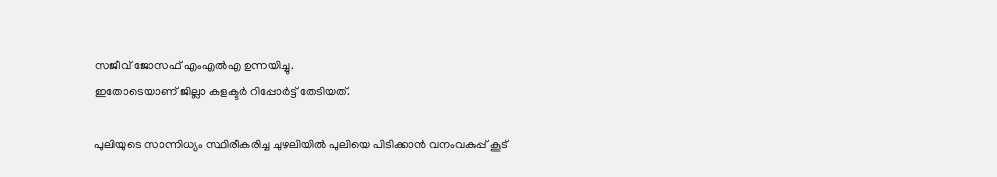സജീവ് ജോസഫ് എംഎൽഎ ഉന്നയിച്ചു.
ഇതോടെയാണ് ജില്ലാ കളക്ടർ റിപ്പോർട്ട് തേടിയത്.

പുലിയുടെ സാന്നിധ്യം സ്ഥിരീകരിച്ച ചുഴലിയിൽ പുലിയെ പിടിക്കാൻ വനംവകുപ്പ് കൂട്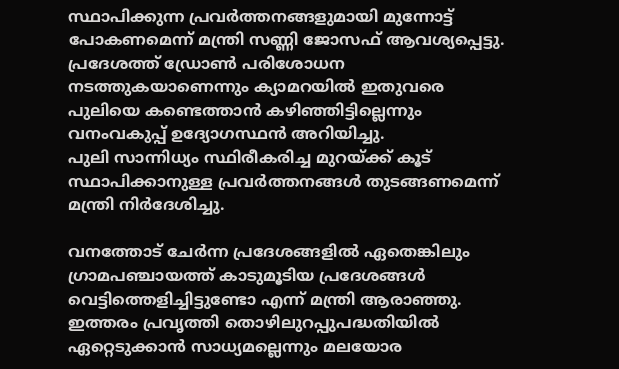സ്ഥാപിക്കുന്ന പ്രവർത്തനങ്ങളുമായി മുന്നോട്ട് പോകണമെന്ന് മന്ത്രി സണ്ണി ജോസഫ് ആവശ്യപ്പെട്ടു.
പ്രദേശത്ത് ഡ്രോൺ പരിശോധന നടത്തുകയാണെന്നും ക്യാമറയിൽ ഇതുവരെ പുലിയെ കണ്ടെത്താൻ കഴിഞ്ഞിട്ടില്ലെന്നും വനംവകുപ്പ് ഉദ്യോഗസ്ഥൻ അറിയിച്ചു.
പുലി സാന്നിധ്യം സ്ഥിരീകരിച്ച മുറയ്ക്ക് കൂട് സ്ഥാപിക്കാനുള്ള പ്രവർത്തനങ്ങൾ തുടങ്ങണമെന്ന് മന്ത്രി നിർദേശിച്ചു.

വനത്തോട് ചേർന്ന പ്രദേശങ്ങളിൽ ഏതെങ്കിലും ഗ്രാമപഞ്ചായത്ത് കാടുമൂടിയ പ്രദേശങ്ങൾ വെട്ടിത്തെളിച്ചിട്ടുണ്ടോ എന്ന് മന്ത്രി ആരാഞ്ഞു. ഇത്തരം പ്രവൃത്തി തൊഴിലുറപ്പുപദ്ധതിയിൽ ഏറ്റെടുക്കാൻ സാധ്യമല്ലെന്നും മലയോര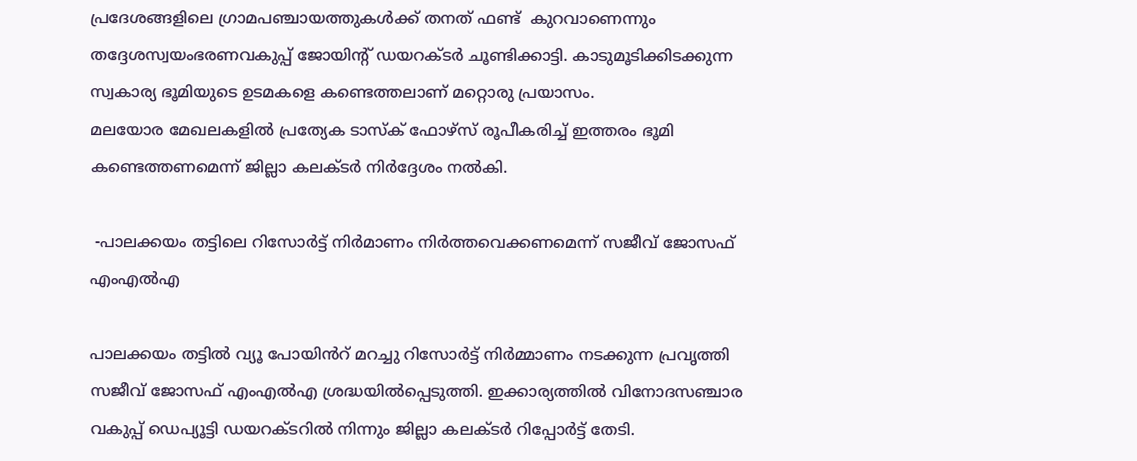പ്രദേശങ്ങളിലെ ഗ്രാമപഞ്ചായത്തുകൾക്ക് തനത് ഫണ്ട്  കുറവാണെന്നും തദ്ദേശസ്വയംഭരണവകുപ്പ് ജോയിന്റ് ഡയറക്ടർ ചൂണ്ടിക്കാട്ടി. കാടുമൂടിക്കിടക്കുന്ന സ്വകാര്യ ഭൂമിയുടെ ഉടമകളെ കണ്ടെത്തലാണ് മറ്റൊരു പ്രയാസം.
മലയോര മേഖലകളിൽ പ്രത്യേക ടാസ്ക് ഫോഴ്സ് രൂപീകരിച്ച് ഇത്തരം ഭൂമി കണ്ടെത്തണമെന്ന് ജില്ലാ കലക്ടർ നിർദ്ദേശം നൽകി.

 -പാലക്കയം തട്ടിലെ റിസോർട്ട് നിർമാണം നിർത്തവെക്കണമെന്ന് സജീവ് ജോസഫ് എംഎൽഎ

പാലക്കയം തട്ടിൽ വ്യൂ പോയിൻറ് മറച്ചു റിസോർട്ട് നിർമ്മാണം നടക്കുന്ന പ്രവൃത്തി സജീവ് ജോസഫ് എംഎൽഎ ശ്രദ്ധയിൽപ്പെടുത്തി. ഇക്കാര്യത്തിൽ വിനോദസഞ്ചാര വകുപ്പ് ഡെപ്യൂട്ടി ഡയറക്ടറിൽ നിന്നും ജില്ലാ കലക്ടർ റിപ്പോർട്ട് തേടി.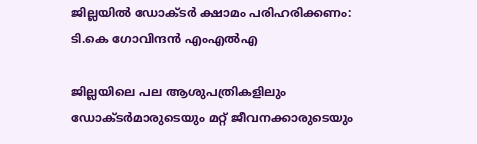ജില്ലയിൽ ഡോക്ടർ ക്ഷാമം പരിഹരിക്കണം: ടി.കെ ഗോവിന്ദൻ എംഎൽഎ

ജില്ലയിലെ പല ആശുപത്രികളിലും ഡോക്ടർമാരുടെയും മറ്റ് ജീവനക്കാരുടെയും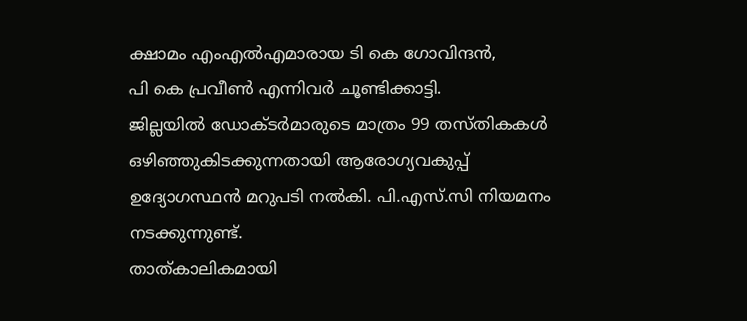ക്ഷാമം എംഎൽഎമാരായ ടി കെ ഗോവിന്ദൻ,
പി കെ പ്രവീൺ എന്നിവർ ചൂണ്ടിക്കാട്ടി.
ജില്ലയിൽ ഡോക്ടർമാരുടെ മാത്രം 99 തസ്തികകൾ ഒഴിഞ്ഞുകിടക്കുന്നതായി ആരോഗ്യവകുപ്പ് ഉദ്യോഗസ്ഥൻ മറുപടി നൽകി. പി.എസ്‌.സി നിയമനം നടക്കുന്നുണ്ട്.
താത്കാലികമായി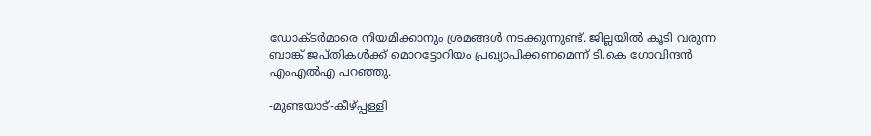ഡോക്ടർമാരെ നിയമിക്കാനും ശ്രമങ്ങൾ നടക്കുന്നുണ്ട്. ജില്ലയിൽ കൂടി വരുന്ന ബാങ്ക് ജപ്തികൾക്ക് മൊറട്ടോറിയം പ്രഖ്യാപിക്കണമെന്ന് ടി.കെ ഗോവിന്ദൻ എംഎൽഎ പറഞ്ഞു.

-മുണ്ടയാട്-കീഴ്പ്പള്ളി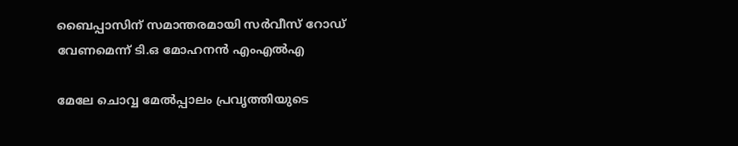ബൈപ്പാസിന് സമാന്തരമായി സർവീസ് റോഡ് വേണമെന്ന് ടി.ഒ മോഹനൻ എംഎൽഎ

മേലേ ചൊവ്വ മേൽപ്പാലം പ്രവൃത്തിയുടെ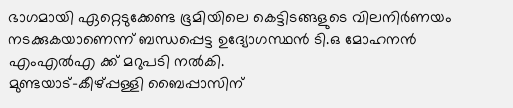ഭാഗമായി ഏറ്റെടുക്കേണ്ട ഭൂമിയിലെ കെട്ടിടങ്ങളുടെ വിലനിർണയം നടക്കുകയാണെന്ന് ബന്ധപ്പെട്ട ഉദ്യോഗസ്ഥൻ ടി.ഒ മോഹനൻ എംഎൽഎ ക്ക് മറുപടി നൽകി.
മുണ്ടയാട്-കീഴ്പ്പള്ളി ബൈപ്പാസിന്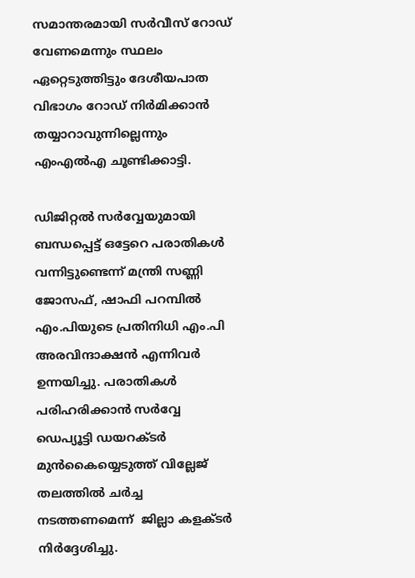സമാന്തരമായി സർവീസ് റോഡ് വേണമെന്നും സ്ഥലം ഏറ്റെടുത്തിട്ടും ദേശീയപാത വിഭാഗം റോഡ് നിർമിക്കാൻ തയ്യാറാവുന്നില്ലെന്നും എംഎൽഎ ചൂണ്ടിക്കാട്ടി.

ഡിജിറ്റൽ സർവ്വേയുമായി ബന്ധപ്പെട്ട് ഒട്ടേറെ പരാതികൾ വന്നിട്ടുണ്ടെന്ന് മന്ത്രി സണ്ണി ജോസഫ്, ഷാഫി പറമ്പിൽ എം.പിയുടെ പ്രതിനിധി എം.പി അരവിന്ദാക്ഷൻ എന്നിവർ ഉന്നയിച്ചു. പരാതികൾ പരിഹരിക്കാൻ സർവ്വേ ഡെപ്യൂട്ടി ഡയറക്ടർ മുൻകൈയ്യെടുത്ത് വില്ലേജ് തലത്തിൽ ചർച്ച നടത്തണമെന്ന്  ജില്ലാ കളക്ടർ നിർദ്ദേശിച്ചു.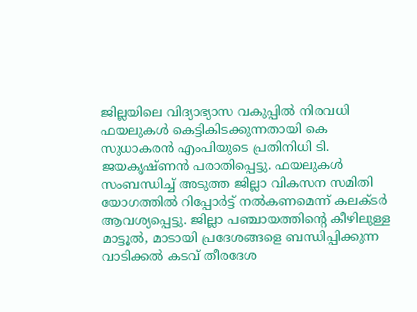ജില്ലയിലെ വിദ്യാഭ്യാസ വകുപ്പിൽ നിരവധി ഫയലുകൾ കെട്ടികിടക്കുന്നതായി കെ സുധാകരൻ എംപിയുടെ പ്രതിനിധി ടി. ജയകൃഷ്ണൻ പരാതിപ്പെട്ടു. ഫയലുകൾ സംബന്ധിച്ച് അടുത്ത ജില്ലാ വികസന സമിതി യോഗത്തിൽ റിപ്പോർട്ട് നൽകണമെന്ന് കലക്ടർ ആവശ്യപ്പെട്ടു. ജില്ലാ പഞ്ചായത്തിന്റെ കീഴിലുള്ള മാട്ടൂല്‍, മാടായി പ്രദേശങ്ങളെ ബന്ധിപ്പിക്കുന്ന വാടിക്കല്‍ കടവ് തീരദേശ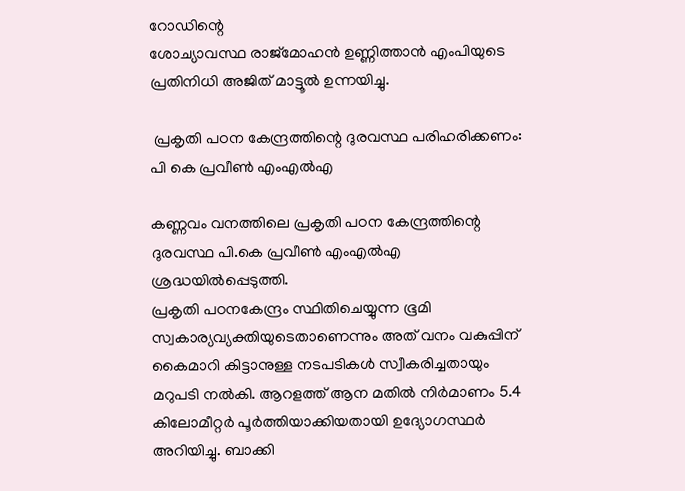റോഡിന്റെ
ശോച്യാവസ്ഥ രാജ്‌മോഹന്‍ ഉണ്ണിത്താന്‍ എംപിയുടെ പ്രതിനിധി അജിത് മാട്ടൂല്‍ ഉന്നയിച്ചു.

 പ്രകൃതി പഠന കേന്ദ്രത്തിന്റെ ദുരവസ്ഥ പരിഹരിക്കണം: പി കെ പ്രവീൺ എംഎൽഎ

കണ്ണവം വനത്തിലെ പ്രകൃതി പഠന കേന്ദ്രത്തിന്റെ ദുരവസ്ഥ പി.കെ പ്രവീൺ എംഎൽഎ ശ്രദ്ധയിൽപ്പെടുത്തി.
പ്രകൃതി പഠനകേന്ദ്രം സ്ഥിതിചെയ്യുന്ന ഭൂമി സ്വകാര്യവ്യക്തിയുടെതാണെന്നും അത് വനം വകുപ്പിന് കൈമാറി കിട്ടാനുള്ള നടപടികൾ സ്വീകരിച്ചതായും മറുപടി നൽകി. ആറളത്ത് ആന മതിൽ നിർമാണം 5.4 കിലോമീറ്റർ പൂർത്തിയാക്കിയതായി ഉദ്യോഗസ്ഥർ അറിയിച്ചു. ബാക്കി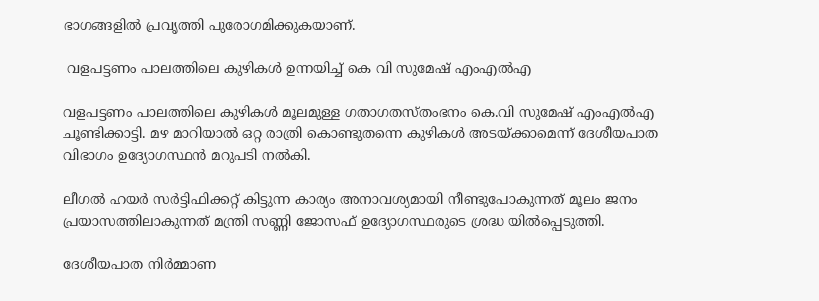ഭാഗങ്ങളിൽ പ്രവൃത്തി പുരോഗമിക്കുകയാണ്.

 വളപട്ടണം പാലത്തിലെ കുഴികൾ ഉന്നയിച്ച് കെ വി സുമേഷ് എംഎൽഎ

വളപട്ടണം പാലത്തിലെ കുഴികൾ മൂലമുള്ള ഗതാഗതസ്തംഭനം കെ.വി സുമേഷ് എംഎൽഎ ചൂണ്ടിക്കാട്ടി. മഴ മാറിയാൽ ഒറ്റ രാത്രി കൊണ്ടുതന്നെ കുഴികൾ അടയ്ക്കാമെന്ന് ദേശീയപാത വിഭാഗം ഉദ്യോഗസ്ഥൻ മറുപടി നൽകി.

ലീഗൽ ഹയർ സർട്ടിഫിക്കറ്റ് കിട്ടുന്ന കാര്യം അനാവശ്യമായി നീണ്ടുപോകുന്നത് മൂലം ജനം പ്രയാസത്തിലാകുന്നത് മന്ത്രി സണ്ണി ജോസഫ് ഉദ്യോഗസ്ഥരുടെ ശ്രദ്ധ യിൽപ്പെടുത്തി.

ദേശീയപാത നിർമ്മാണ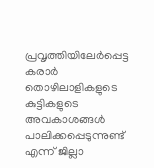പ്രവൃത്തിയിലേർപ്പെട്ട കരാർ തൊഴിലാളികളുടെ കുട്ടികളുടെ അവകാശങ്ങൾ പാലിക്കപ്പെടുന്നുണ്ട് എന്ന് ജില്ലാ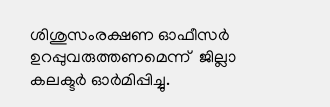ശിശുസംരക്ഷണ ഓഫീസർ  ഉറപ്പുവരുത്തണമെന്ന്  ജില്ലാ കലക്ടർ ഓർമിപ്പിച്ചു.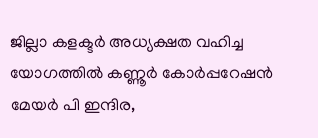ജില്ലാ കളക്ടർ അധ്യക്ഷത വഹിച്ച യോഗത്തിൽ കണ്ണൂർ കോർപ്പറേഷൻ മേയർ പി ഇന്ദിര,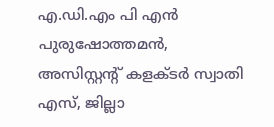എ.ഡി.എം പി എൻ പുരുഷോത്തമൻ, അസിസ്റ്റന്റ് കളക്ടർ സ്വാതി എസ്, ജില്ലാ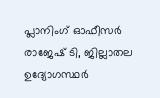പ്ലാനിംഗ് ഓഫീസർ രാജേഷ്‌ ടി, ജില്ലാതല ഉദ്യോഗസ്ഥർ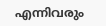എന്നിവരും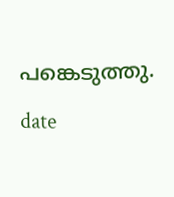പങ്കെടുത്തു.

date